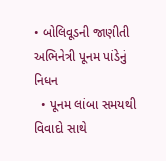• બોલિવૂડની જાણીતી અભિનેત્રી પૂનમ પાંડેનું નિધન
  • પૂનમ લાંબા સમયથી વિવાદો સાથે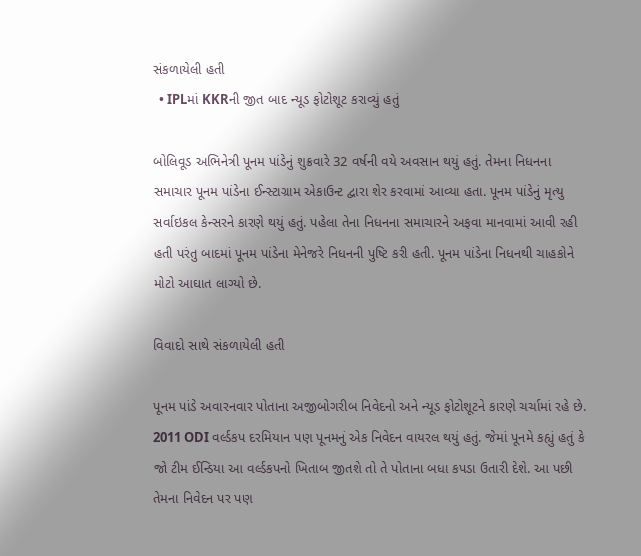સંકળાયેલી હતી
  • IPLમાં KKRની જીત બાદ ન્યૂડ ફોટોશૂટ કરાવ્યું હતું

બોલિવૂડ અભિનેત્રી પૂનમ પાંડેનું શુક્રવારે 32 વર્ષની વયે અવસાન થયું હતું. તેમના નિધનના સમાચાર પૂનમ પાંડેના ઈન્સ્ટાગ્રામ એકાઉન્ટ દ્વારા શેર કરવામાં આવ્યા હતા. પૂનમ પાંડેનું મૃત્યુ સર્વાઇકલ કેન્સરને કારણે થયું હતું. પહેલા તેના નિધનના સમાચારને અફવા માનવામાં આવી રહી હતી પરંતુ બાદમાં પૂનમ પાંડેના મેનેજરે નિધનની પુષ્ટિ કરી હતી. પૂનમ પાંડેના નિધનથી ચાહકોને મોટો આઘાત લાગ્યો છે.

વિવાદો સાથે સંકળાયેલી હતી

પૂનમ પાંડે અવારનવાર પોતાના અજીબોગરીબ નિવેદનો અને ન્યૂડ ફોટોશૂટને કારણે ચર્ચામાં રહે છે. 2011 ODI વર્લ્ડકપ દરમિયાન પણ પૂનમનું એક નિવેદન વાયરલ થયું હતું. જેમાં પૂનમે કહ્યું હતું કે જો ટીમ ઈન્ડિયા આ વર્લ્ડકપનો ખિતાબ જીતશે તો તે પોતાના બધા કપડા ઉતારી દેશે. આ પછી તેમના નિવેદન પર પણ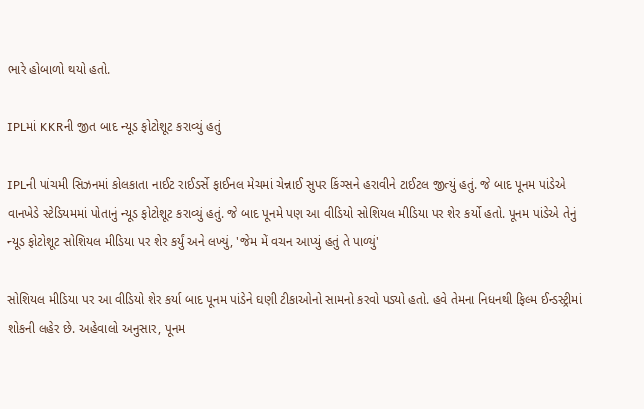ભારે હોબાળો થયો હતો.

IPLમાં KKRની જીત બાદ ન્યૂડ ફોટોશૂટ કરાવ્યું હતું

IPLની પાંચમી સિઝનમાં કોલકાતા નાઈટ રાઈડર્સે ફાઈનલ મેચમાં ચેન્નાઈ સુપર કિંગ્સને હરાવીને ટાઈટલ જીત્યું હતું. જે બાદ પૂનમ પાંડેએ વાનખેડે સ્ટેડિયમમાં પોતાનું ન્યૂડ ફોટોશૂટ કરાવ્યું હતું. જે બાદ પૂનમે પણ આ વીડિયો સોશિયલ મીડિયા પર શેર કર્યો હતો. પૂનમ પાંડેએ તેનું ન્યૂડ ફોટોશૂટ સોશિયલ મીડિયા પર શેર કર્યું અને લખ્યું, 'જેમ મેં વચન આપ્યું હતું તે પાળ્યું'

સોશિયલ મીડિયા પર આ વીડિયો શેર કર્યા બાદ પૂનમ પાંડેને ઘણી ટીકાઓનો સામનો કરવો પડ્યો હતો. હવે તેમના નિધનથી ફિલ્મ ઈન્ડસ્ટ્રીમાં શોકની લહેર છે. અહેવાલો અનુસાર, પૂનમ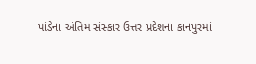પાંડેના અંતિમ સંસ્કાર ઉત્તર પ્રદેશના કાનપુરમાં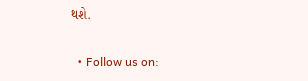થશે.

  • Follow us on: